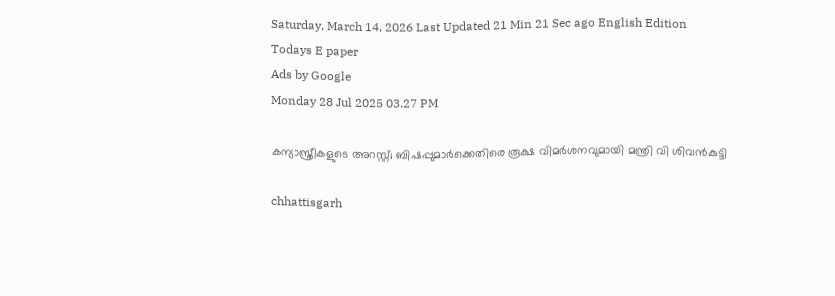Saturday, March 14, 2026 Last Updated 21 Min 21 Sec ago English Edition
Todays E paper
Ads by Google
Monday 28 Jul 2025 03.27 PM

കന്യാസ്ത്രീകളുടെ അറസ്റ്റ്; ബിഷപ്പുമാർക്കെതിരെ രൂക്ഷ വിമർശനവുമായി മന്ത്രി വി ശിവൻകുട്ടി

chhattisgarh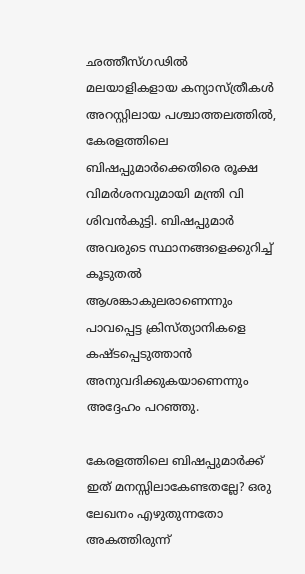ഛത്തീസ്ഗഢിൽ മലയാളികളായ കന്യാസ്ത്രീകൾ അറസ്റ്റിലായ പശ്ചാത്തലത്തിൽ, കേരളത്തിലെ ബിഷപ്പുമാർക്കെതിരെ രൂക്ഷ വിമർശനവുമായി മന്ത്രി വി ശിവൻകുട്ടി. ബിഷപ്പുമാർ അവരുടെ സ്ഥാനങ്ങളെക്കുറിച്ച് കൂടുതൽ ആശങ്കാകുലരാണെന്നും പാവപ്പെട്ട ക്രിസ്ത്യാനികളെ കഷ്ടപ്പെടുത്താൻ അനുവദിക്കുകയാണെന്നും അദ്ദേഹം പറഞ്ഞു.

കേരളത്തിലെ ബിഷപ്പുമാർക്ക് ഇത് മനസ്സിലാകേണ്ടതല്ലേ? ഒരു ലേഖനം എഴുതുന്നതോ അകത്തിരുന്ന്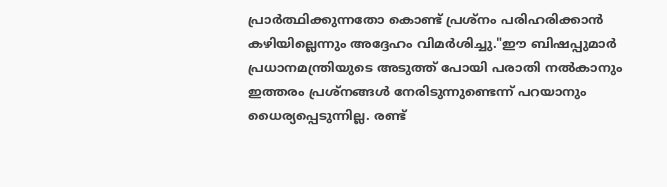പ്രാർത്ഥിക്കുന്നതോ കൊണ്ട് പ്രശ്നം പരിഹരിക്കാൻ കഴിയില്ലെന്നും അദ്ദേഹം വിമർശിച്ചു."ഈ ബിഷപ്പുമാർ പ്രധാനമന്ത്രിയുടെ അടുത്ത് പോയി പരാതി നൽകാനും ഇത്തരം പ്രശ്‌നങ്ങൾ നേരിടുന്നുണ്ടെന്ന് പറയാനും ധൈര്യപ്പെടുന്നില്ല. രണ്ട്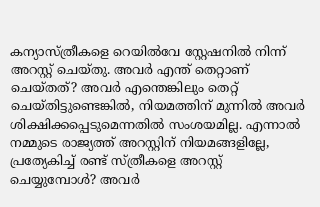കന്യാസ്ത്രീകളെ റെയിൽവേ സ്റ്റേഷനിൽ നിന്ന് അറസ്റ്റ് ചെയ്തു. അവർ എന്ത് തെറ്റാണ് ചെയ്തത്? അവർ എന്തെങ്കിലും തെറ്റ് ചെയ്തിട്ടുണ്ടെങ്കിൽ, നിയമത്തിന് മുന്നിൽ അവർ ശിക്ഷിക്കപ്പെടുമെന്നതിൽ സംശയമില്ല. എന്നാൽ നമ്മുടെ രാജ്യത്ത് അറസ്റ്റിന് നിയമങ്ങളില്ലേ, പ്രത്യേകിച്ച് രണ്ട് സ്ത്രീകളെ അറസ്റ്റ് ചെയ്യുമ്പോൾ? അവർ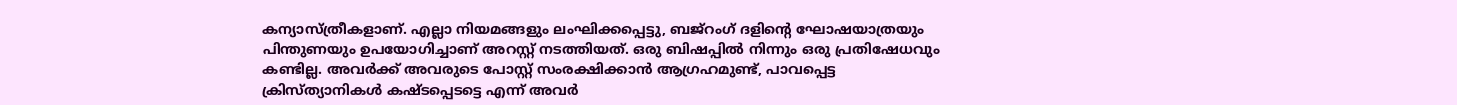കന്യാസ്ത്രീകളാണ്. എല്ലാ നിയമങ്ങളും ലംഘിക്കപ്പെട്ടു, ബജ്‌റംഗ് ദളിന്റെ ഘോഷയാത്രയും പിന്തുണയും ഉപയോഗിച്ചാണ് അറസ്റ്റ് നടത്തിയത്. ഒരു ബിഷപ്പിൽ നിന്നും ഒരു പ്രതിഷേധവും കണ്ടില്ല. അവർക്ക് അവരുടെ പോസ്റ്റ് സംരക്ഷിക്കാൻ ആഗ്രഹമുണ്ട്, പാവപ്പെട്ട ക്രിസ്ത്യാനികൾ കഷ്ടപ്പെടട്ടെ എന്ന് അവർ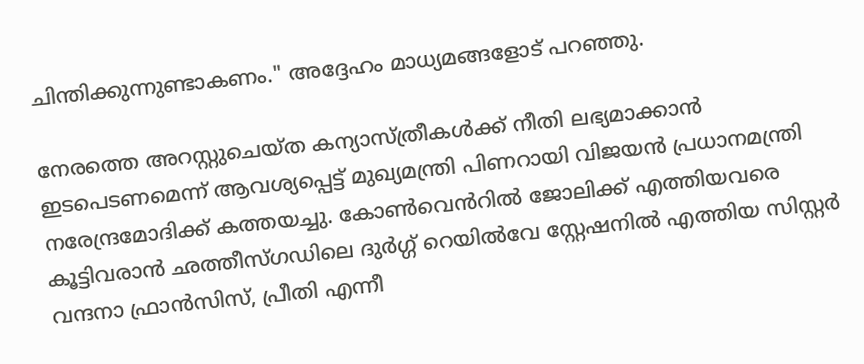ചിന്തിക്കുന്നുണ്ടാകണം." അദ്ദേഹം മാധ്യമങ്ങളോട് പറഞ്ഞു.

നേരത്തെ അറസ്റ്റുചെയ്ത കന്യാസ്ത്രീകൾക്ക് നീതി ലഭ്യമാക്കാൻ ഇടപെടണമെന്ന് ആവശ്യപ്പെട്ട് മുഖ്യമന്ത്രി പിണറായി വിജയൻ പ്രധാനമന്ത്രി നരേന്ദ്രമോദിക്ക് കത്തയച്ചു. കോൺവെൻറിൽ ജോലിക്ക് എത്തിയവരെ കൂട്ടിവരാൻ ഛത്തീസ്ഗഡിലെ ദുർഗ്ഗ് റെയിൽവേ സ്റ്റേഷനിൽ എത്തിയ സിസ്റ്റർ വന്ദനാ ഫ്രാൻസിസ്, പ്രീതി എന്നീ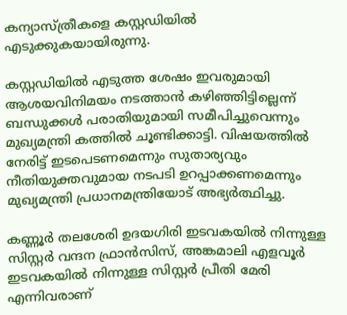കന്യാസ്ത്രീകളെ കസ്റ്റഡിയിൽ എടുക്കുകയായിരുന്നു.

കസ്റ്റഡിയിൽ എടുത്ത ശേഷം ഇവരുമായി ആശയവിനിമയം നടത്താൻ കഴിഞ്ഞിട്ടില്ലെന്ന് ബന്ധുക്കൾ പരാതിയുമായി സമീപിച്ചുവെന്നും മുഖ്യമന്ത്രി കത്തിൽ ചൂണ്ടിക്കാട്ടി. വിഷയത്തിൽ നേരിട്ട് ഇടപെടണമെന്നും സുതാര്യവും നീതിയുക്തവുമായ നടപടി ഉറപ്പാക്കണമെന്നും മുഖ്യമന്ത്രി പ്രധാനമന്ത്രിയോട് അഭ്യർത്ഥിച്ചു.

കണ്ണൂർ തലശേരി ഉദയഗിരി ഇടവകയിൽ നിന്നുള്ള സിസ്റ്റർ വന്ദന ഫ്രാൻസിസ്, അങ്കമാലി എളവൂർ ഇടവകയിൽ നിന്നുള്ള സിസ്റ്റർ പ്രീതി മേരി എന്നിവരാണ്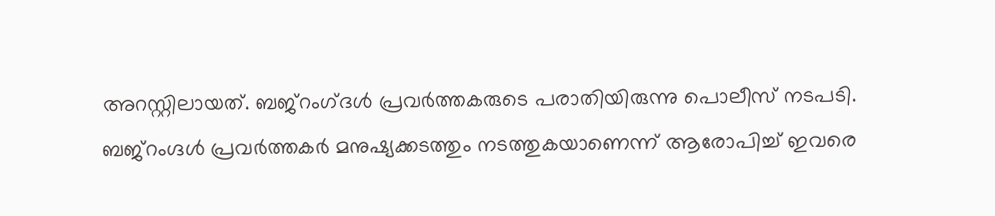അറസ്റ്റിലായത്. ബജ്റംഗ്‍ദൾ പ്രവർത്തകരുടെ പരാതിയിരുന്നു പൊലീസ് നടപടി. ബജ്‌റംഗ്ദൾ പ്രവർത്തകർ മനുഷ്യക്കടത്തും നടത്തുകയാണെന്ന് ആരോപിച്ച് ഇവരെ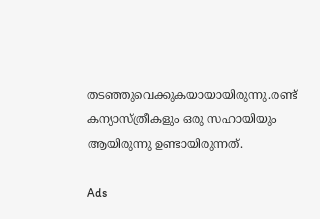തടഞ്ഞുവെക്കുകയായായിരുന്നു.രണ്ട് കന്യാസ്ത്രീകളും ഒരു സഹായിയും ആയിരുന്നു ഉണ്ടായിരുന്നത്.

Ads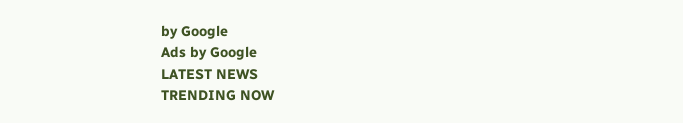by Google
Ads by Google
LATEST NEWS
TRENDING NOW